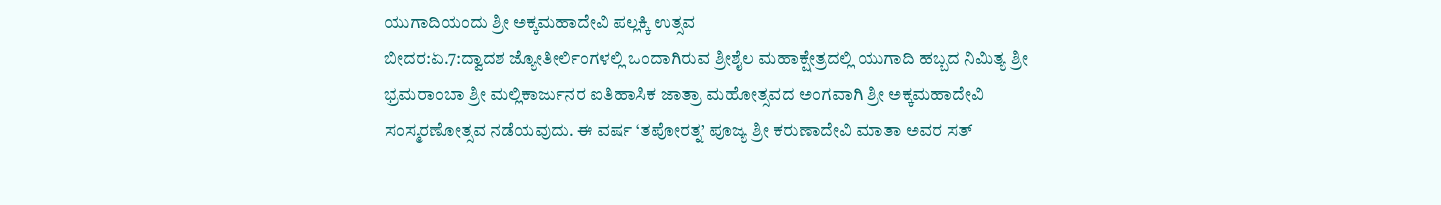ಯುಗಾದಿಯಂದು ಶ್ರೀ ಅಕ್ಕಮಹಾದೇವಿ ಪಲ್ಲಕ್ಕಿ ಉತ್ಸವ
ಬೀದರ:ಏ.7:ದ್ವಾದಶ ಜ್ಯೋತೀರ್ಲಿಂಗಳಲ್ಲಿ ಒಂದಾಗಿರುವ ಶ್ರೀಶೈಲ ಮಹಾಕ್ಷೇತ್ರದಲ್ಲಿ ಯುಗಾದಿ ಹಬ್ಬದ ನಿಮಿತ್ಯ ಶ್ರೀ ಭ್ರಮರಾಂಬಾ ಶ್ರೀ ಮಲ್ಲಿಕಾರ್ಜುನರ ಐತಿಹಾಸಿಕ ಜಾತ್ರಾ ಮಹೋತ್ಸವದ ಅಂಗವಾಗಿ ಶ್ರೀ ಅಕ್ಕಮಹಾದೇವಿ ಸಂಸ್ಮರಣೋತ್ಸವ ನಡೆಯವುದು. ಈ ವರ್ಷ ‘ತಪೋರತ್ನ’ ಪೂಜ್ಯ ಶ್ರೀ ಕರುಣಾದೇವಿ ಮಾತಾ ಅವರ ಸತ್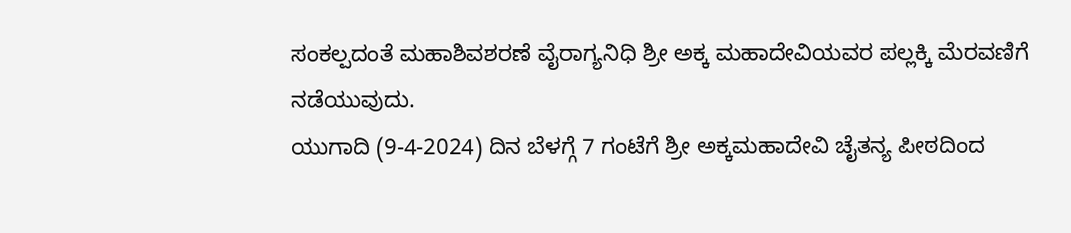ಸಂಕಲ್ಪದಂತೆ ಮಹಾಶಿವಶರಣೆ ವೈರಾಗ್ಯನಿಧಿ ಶ್ರೀ ಅಕ್ಕ ಮಹಾದೇವಿಯವರ ಪಲ್ಲಕ್ಕಿ ಮೆರವಣಿಗೆ ನಡೆಯುವುದು.
ಯುಗಾದಿ (9-4-2024) ದಿನ ಬೆಳಗ್ಗೆ 7 ಗಂಟೆಗೆ ಶ್ರೀ ಅಕ್ಕಮಹಾದೇವಿ ಚೈತನ್ಯ ಪೀಠದಿಂದ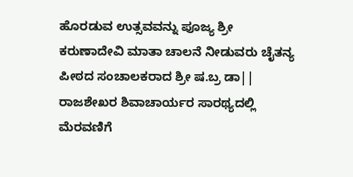ಹೊರಡುವ ಉತ್ಸವವನ್ನು ಪೂಜ್ಯ ಶ್ರೀ ಕರುಣಾದೇವಿ ಮಾತಾ ಚಾಲನೆ ನೀಡುವರು ಚೈತನ್ಯ ಪೀಠದ ಸಂಚಾಲಕರಾದ ಶ್ರೀ ಷ.ಬ್ರ ಡಾ|| ರಾಜಶೇಖರ ಶಿವಾಚಾರ್ಯರ ಸಾರಥ್ಯದಲ್ಲಿ ಮೆರವಣಿಗೆ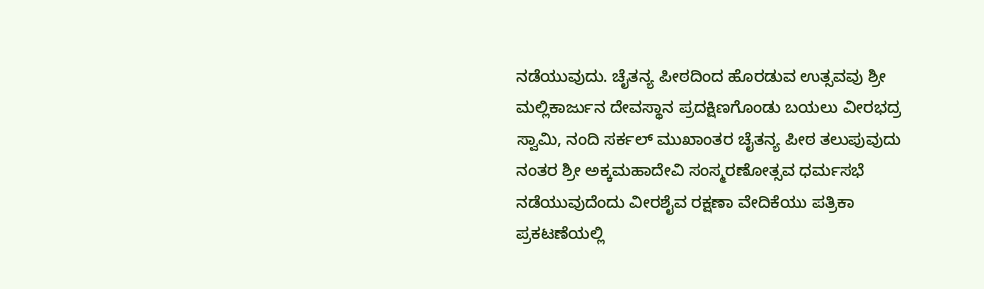ನಡೆಯುವುದು. ಚೈತನ್ಯ ಪೀಠದಿಂದ ಹೊರಡುವ ಉತ್ಸವವು ಶ್ರೀ ಮಲ್ಲಿಕಾರ್ಜುನ ದೇವಸ್ಥಾನ ಪ್ರದಕ್ಷಿಣಗೊಂಡು ಬಯಲು ವೀರಭದ್ರ ಸ್ವಾಮಿ, ನಂದಿ ಸರ್ಕಲ್ ಮುಖಾಂತರ ಚೈತನ್ಯ ಪೀಠ ತಲುಪುವುದು ನಂತರ ಶ್ರೀ ಅಕ್ಕಮಹಾದೇವಿ ಸಂಸ್ಮರಣೋತ್ಸವ ಧರ್ಮಸಭೆ ನಡೆಯುವುದೆಂದು ವೀರಶೈವ ರಕ್ಷಣಾ ವೇದಿಕೆಯು ಪತ್ರಿಕಾ ಪ್ರಕಟಣೆಯಲ್ಲಿ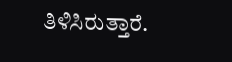ತಿಳಿಸಿರುತ್ತಾರೆ.